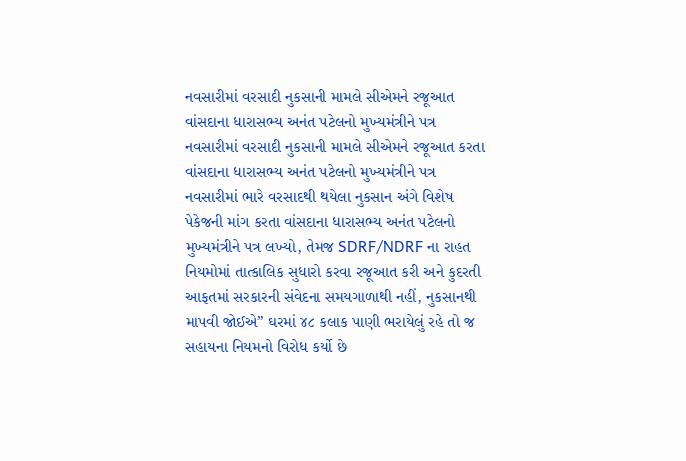નવસારીમાં વરસાદી નુકસાની મામલે સીએમને રજૂઆત
વાંસદાના ધારાસભ્ય અનંત પટેલનો મુખ્યમંત્રીને પત્ર
નવસારીમાં વરસાદી નુકસાની મામલે સીએમને રજૂઆત કરતા વાંસદાના ધારાસભ્ય અનંત પટેલનો મુખ્યમંત્રીને પત્ર
નવસારીમાં ભારે વરસાદથી થયેલા નુકસાન અંગે વિશેષ પેકેજની માંગ કરતા વાંસદાના ધારાસભ્ય અનંત પટેલનો મુખ્યમંત્રીને પત્ર લખ્યો, તેમજ SDRF/NDRF ના રાહત નિયમોમાં તાત્કાલિક સુધારો કરવા રજૂઆત કરી અને કુદરતી આફતમાં સરકારની સંવેદના સમયગાળાથી નહીં, નુકસાનથી માપવી જોઈએ” ઘરમાં ૪૮ કલાક પાણી ભરાયેલું રહે તો જ સહાયના નિયમનો વિરોધ કર્યો છે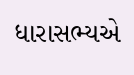ધારાસભ્યએ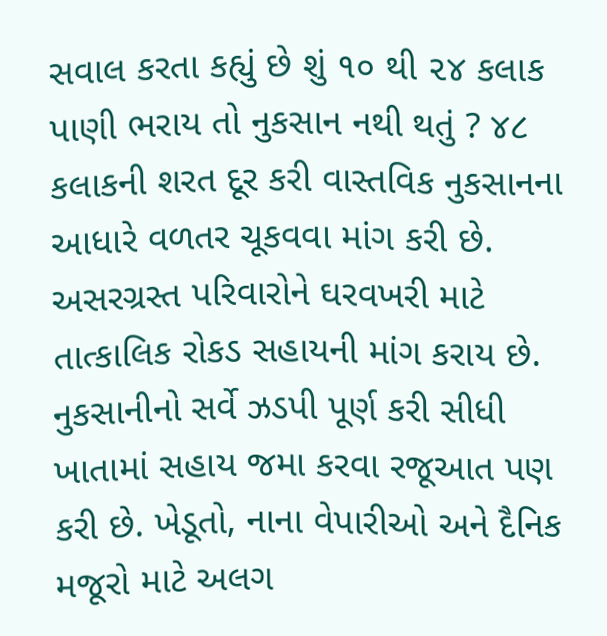સવાલ કરતા કહ્યું છે શું ૧૦ થી ૨૪ કલાક પાણી ભરાય તો નુકસાન નથી થતું ? ૪૮ કલાકની શરત દૂર કરી વાસ્તવિક નુકસાનના આધારે વળતર ચૂકવવા માંગ કરી છે. અસરગ્રસ્ત પરિવારોને ઘરવખરી માટે તાત્કાલિક રોકડ સહાયની માંગ કરાય છે. નુકસાનીનો સર્વે ઝડપી પૂર્ણ કરી સીધી ખાતામાં સહાય જમા કરવા રજૂઆત પણ કરી છે. ખેડૂતો, નાના વેપારીઓ અને દૈનિક મજૂરો માટે અલગ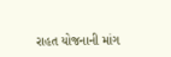રાહત યોજનાની માંગ